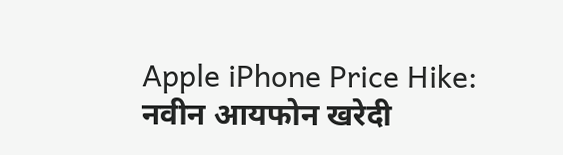Apple iPhone Price Hike: नवीन आयफोन खरेदी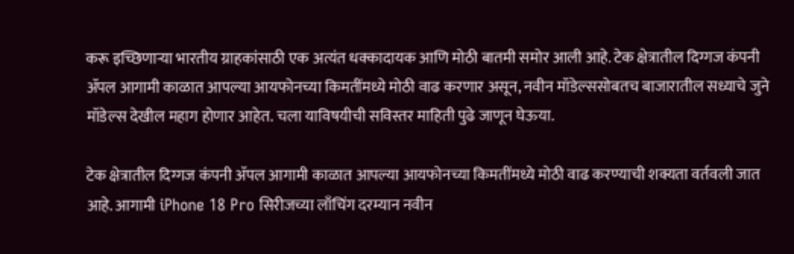करू इच्छिणाऱ्या भारतीय ग्राहकांसाठी एक अत्यंत धक्कादायक आणि मोठी बातमी समोर आली आहे. टेक क्षेत्रातील दिग्गज कंपनी ॲपल आगामी काळात आपल्या आयफोनच्या किमतींमध्ये मोठी वाढ करणार असून, नवीन मॉडेल्ससोबतच बाजारातील सध्याचे जुने मॉडेल्स देखील महाग होणार आहेत. चला याविषयीची सविस्तर माहिती पुढे जाणून घेऊया.

टेक क्षेत्रातील दिग्गज कंपनी ॲपल आगामी काळात आपल्या आयफोनच्या किमतींमध्ये मोठी वाढ करण्याची शक्यता वर्तवली जात आहे. आगामी iPhone 18 Pro सिरीजच्या लाँचिंग दरम्यान नवीन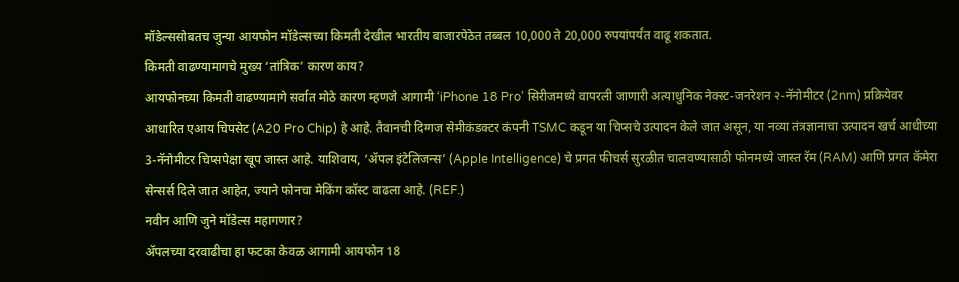मॉडेल्ससोबतच जुन्या आयफोन मॉडेल्सच्या किमती देखील भारतीय बाजारपेठेत तब्बल 10,000 ते 20,000 रुपयांपर्यंत वाढू शकतात.
किमती वाढण्यामागचे मुख्य ‘तांत्रिक’ कारण काय?
आयफोनच्या किमती वाढण्यामागे सर्वात मोठे कारण म्हणजे आगामी ‘iPhone 18 Pro’ सिरीजमध्ये वापरली जाणारी अत्याधुनिक नेक्स्ट-जनरेशन २-नॅनोमीटर (2nm) प्रक्रियेवर आधारित एआय चिपसेट (A20 Pro Chip) हे आहे. तैवानची दिग्गज सेमीकंडक्टर कंपनी TSMC कडून या चिप्सचे उत्पादन केले जात असून, या नव्या तंत्रज्ञानाचा उत्पादन खर्च आधीच्या 3-नॅनोमीटर चिप्सपेक्षा खूप जास्त आहे. याशिवाय, ‘ॲपल इंटेलिजन्स’ (Apple Intelligence) चे प्रगत फीचर्स सुरळीत चालवण्यासाठी फोनमध्ये जास्त रॅम (RAM) आणि प्रगत कॅमेरा सेन्सर्स दिले जात आहेत, ज्याने फोनचा मेकिंग कॉस्ट वाढला आहे. (REF.)
नवीन आणि जुने मॉडेल्स महागणार?
ॲपलच्या दरवाढीचा हा फटका केवळ आगामी आयफोन 18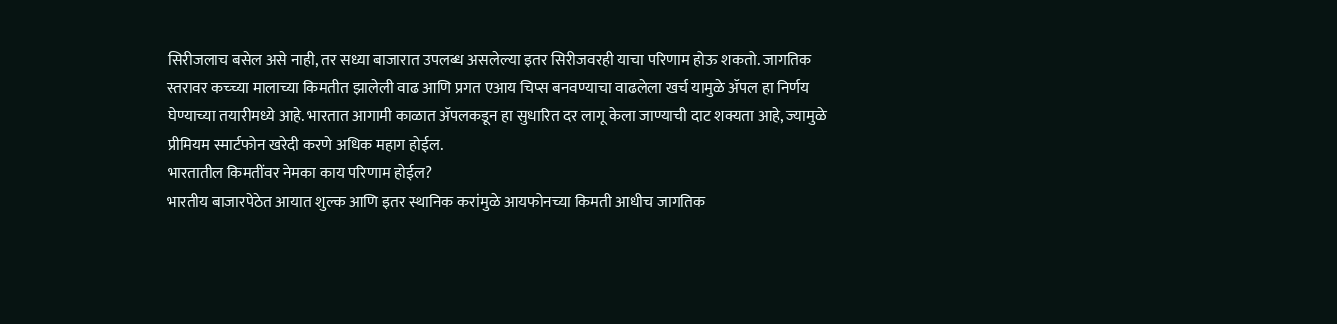सिरीजलाच बसेल असे नाही, तर सध्या बाजारात उपलब्ध असलेल्या इतर सिरीजवरही याचा परिणाम होऊ शकतो. जागतिक स्तरावर कच्च्या मालाच्या किमतीत झालेली वाढ आणि प्रगत एआय चिप्स बनवण्याचा वाढलेला खर्च यामुळे ॲपल हा निर्णय घेण्याच्या तयारीमध्ये आहे. भारतात आगामी काळात ॲपलकडून हा सुधारित दर लागू केला जाण्याची दाट शक्यता आहे, ज्यामुळे प्रीमियम स्मार्टफोन खरेदी करणे अधिक महाग होईल.
भारतातील किमतींवर नेमका काय परिणाम होईल?
भारतीय बाजारपेठेत आयात शुल्क आणि इतर स्थानिक करांमुळे आयफोनच्या किमती आधीच जागतिक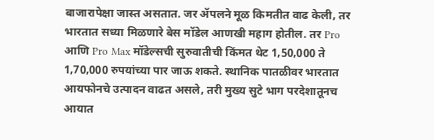बाजारापेक्षा जास्त असतात. जर ॲपलने मूळ किमतीत वाढ केली, तर भारतात सध्या मिळणारे बेस मॉडेल आणखी महाग होतील. तर Pro आणि Pro Max मॉडेल्सची सुरुवातीची किंमत थेट 1,50,000 ते 1,70,000 रुपयांच्या पार जाऊ शकते. स्थानिक पातळीवर भारतात आयफोनचे उत्पादन वाढत असले, तरी मुख्य सुटे भाग परदेशातूनच आयात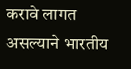करावे लागत असल्याने भारतीय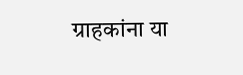ग्राहकांना या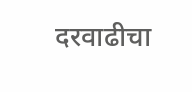दरवाढीचा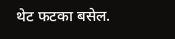थेट फटका बसेल.